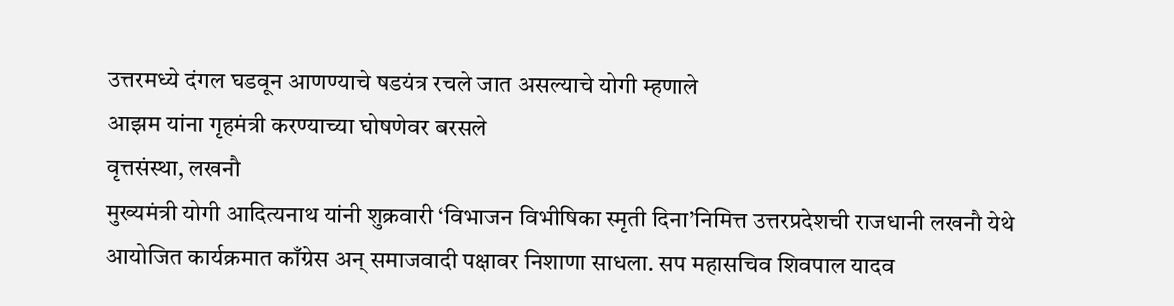उत्तरमध्ये दंगल घडवून आणण्याचे षडयंत्र रचले जात असल्याचे योगी म्हणाले
आझम यांना गृहमंत्री करण्याच्या घोषणेवर बरसले
वृत्तसंस्था, लखनौ
मुख्यमंत्री योगी आदित्यनाथ यांनी शुक्रवारी ‘विभाजन विभीषिका स्मृती दिना’निमित्त उत्तरप्रदेशची राजधानी लखनौ येथे आयोजित कार्यक्रमात काँग्रेस अन् समाजवादी पक्षावर निशाणा साधला. सप महासचिव शिवपाल यादव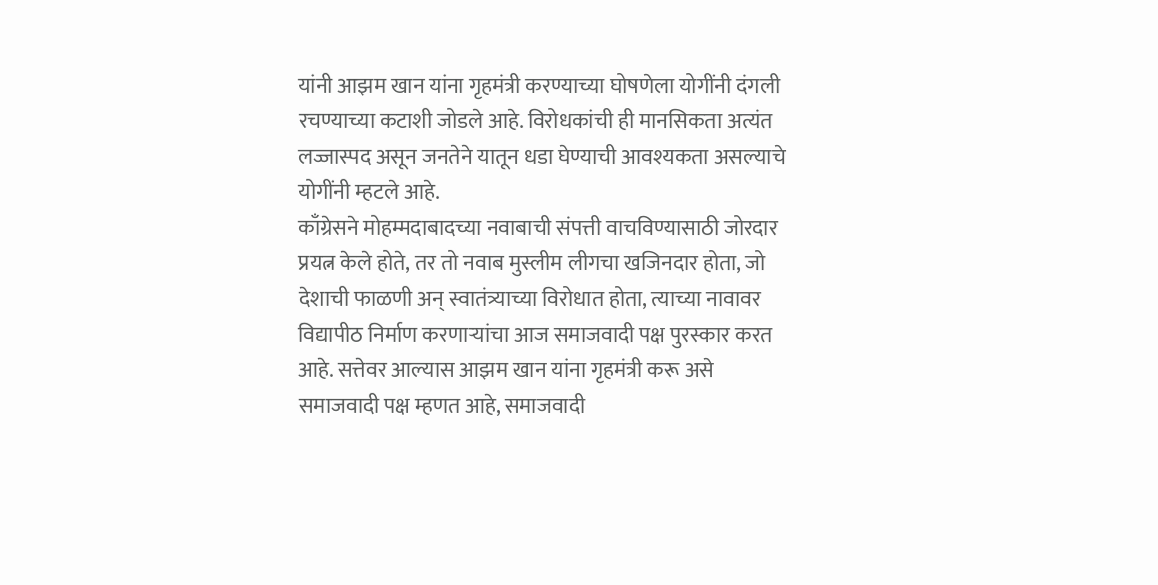यांनी आझम खान यांना गृहमंत्री करण्याच्या घोषणेला योगींनी दंगली रचण्याच्या कटाशी जोडले आहे. विरोधकांची ही मानसिकता अत्यंत लज्जास्पद असून जनतेने यातून धडा घेण्याची आवश्यकता असल्याचे योगींनी म्हटले आहे.
काँग्रेसने मोहम्मदाबादच्या नवाबाची संपत्ती वाचविण्यासाठी जोरदार प्रयत्न केले होते, तर तो नवाब मुस्लीम लीगचा खजिनदार होता, जो देशाची फाळणी अन् स्वातंत्र्याच्या विरोधात होता, त्याच्या नावावर विद्यापीठ निर्माण करणाऱ्यांचा आज समाजवादी पक्ष पुरस्कार करत आहे. सत्तेवर आल्यास आझम खान यांना गृहमंत्री करू असे समाजवादी पक्ष म्हणत आहे, समाजवादी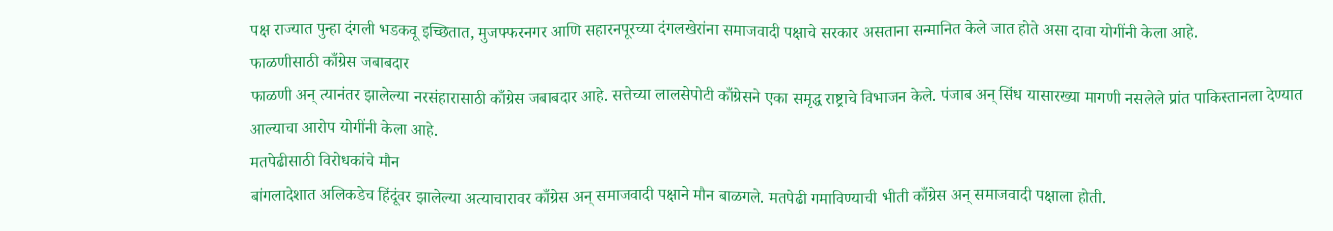पक्ष राज्यात पुन्हा दंगली भडकवू इच्छितात, मुजफ्फरनगर आणि सहारनपूरच्या दंगलखेरांना समाजवादी पक्षाचे सरकार असताना सन्मानित केले जात होते असा दावा योगींनी केला आहे.
फाळणीसाठी काँग्रेस जबाबदार
फाळणी अन् त्यानंतर झालेल्या नरसंहारासाठी काँग्रेस जबाबदार आहे. सत्तेच्या लालसेपोटी काँग्रेसने एका समृद्ध राष्ट्राचे विभाजन केले. पंजाब अन् सिंध यासारख्या मागणी नसलेले प्रांत पाकिस्तानला देण्यात आल्याचा आरोप योगींनी केला आहे.
मतपेढीसाठी विरोधकांचे मौन
बांगलादेशात अलिकडेच हिंदूंवर झालेल्या अत्याचारावर काँग्रेस अन् समाजवादी पक्षाने मौन बाळगले. मतपेढी गमाविण्याची भीती काँग्रेस अन् समाजवादी पक्षाला होती.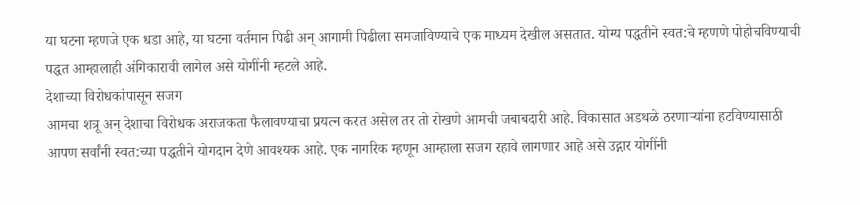या घटना म्हणजे एक धडा आहे, या घटना वर्तमान पिढी अन् आगामी पिढीला समजाविण्याचे एक माध्यम देखील असतात. योग्य पद्धतीने स्वत:चे म्हणणे पोहोचविण्याची पद्धत आम्हालाही अंगिकारावी लागेल असे योगींनी म्हटले आहे.
देशाच्या विरोधकांपासून सजग
आमचा शत्रू अन् देशाचा विरोधक अराजकता फैलावण्याचा प्रयत्न करत असेल तर तो रोखणे आमची जबाबदारी आहे. विकासात अडथळे ठरणाऱ्यांना हटविण्यासाठी आपण सर्वांनी स्वत:च्या पद्धतीने योगदान देणे आवश्यक आहे. एक नागरिक म्हणून आम्हाला सजग रहावे लागणार आहे असे उद्गार योगींनी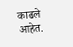काढले आहेत.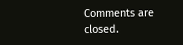Comments are closed.